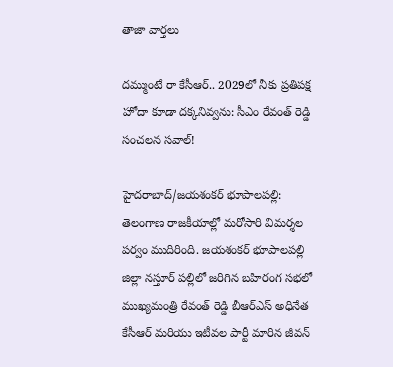తాజా వార్తలు

దమ్ముంటే రా కేసీఆర్.. 2029లో నీకు ప్రతిపక్ష హోదా కూడా దక్కనివ్వను: సీఎం రేవంత్ రెడ్డి సంచలన సవాల్!

హైదరాబాద్/జయశంకర్ భూపాలపల్లి: తెలంగాణ రాజకీయాల్లో మరోసారి విమర్శల పర్వం ముదిరింది. జయశంకర్ భూపాలపల్లి జిల్లా నస్తూర్ పల్లిలో జరిగిన బహిరంగ సభలో ముఖ్యమంత్రి రేవంత్ రెడ్డి బీఆర్‌ఎస్ అధినేత కేసీఆర్ మరియు ఇటీవల పార్టీ మారిన జీవన్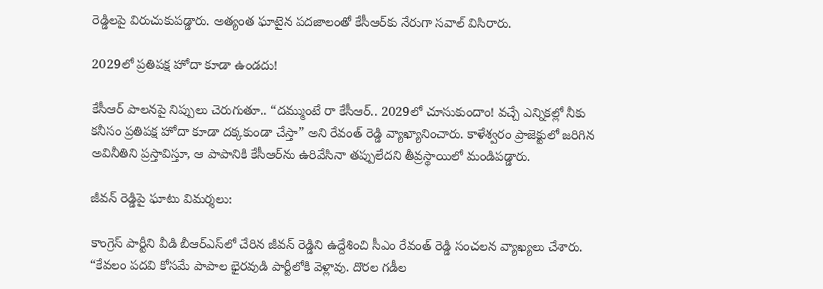రెడ్డిలపై విరుచుకుపడ్డారు. అత్యంత ఘాటైన పదజాలంతో కేసీఆర్‌కు నేరుగా సవాల్ విసిరారు.

2029లో ప్రతిపక్ష హోదా కూడా ఉండదు!

కేసీఆర్ పాలనపై నిప్పులు చెరుగుతూ.. “దమ్ముంటే రా కేసీఆర్.. 2029లో చూసుకుందాం! వచ్చే ఎన్నికల్లో నీకు కనీసం ప్రతిపక్ష హోదా కూడా దక్కకుండా చేస్తా” అని రేవంత్ రెడ్డి వ్యాఖ్యానించారు. కాళేశ్వరం ప్రాజెక్టులో జరిగిన అవినీతిని ప్రస్తావిస్తూ, ఆ పాపానికి కేసీఆర్‌ను ఉరివేసినా తప్పులేదని తీవ్రస్థాయిలో మండిపడ్డారు.

జీవన్ రెడ్డిపై ఘాటు విమర్శలు:

కాంగ్రెస్ పార్టీని వీడి బీఆర్‌ఎస్‌లో చేరిన జీవన్ రెడ్డిని ఉద్దేశించి సీఎం రేవంత్ రెడ్డి సంచలన వ్యాఖ్యలు చేశారు. “కేవలం పదవి కోసమే పాపాల భైరవుడి పార్టీలోకి వెళ్లావు. దొరల గడీల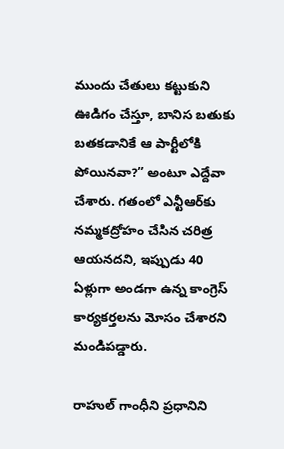ముందు చేతులు కట్టుకుని ఊడిగం చేస్తూ, బానిస బతుకు బతకడానికే ఆ పార్టీలోకి పోయినవా?” అంటూ ఎద్దేవా చేశారు. గతంలో ఎన్టీఆర్‌కు నమ్మకద్రోహం చేసిన చరిత్ర ఆయనదని, ఇప్పుడు 40 ఏళ్లుగా అండగా ఉన్న కాంగ్రెస్ కార్యకర్తలను మోసం చేశారని మండిపడ్డారు.

రాహుల్ గాంధీని ప్రధానిని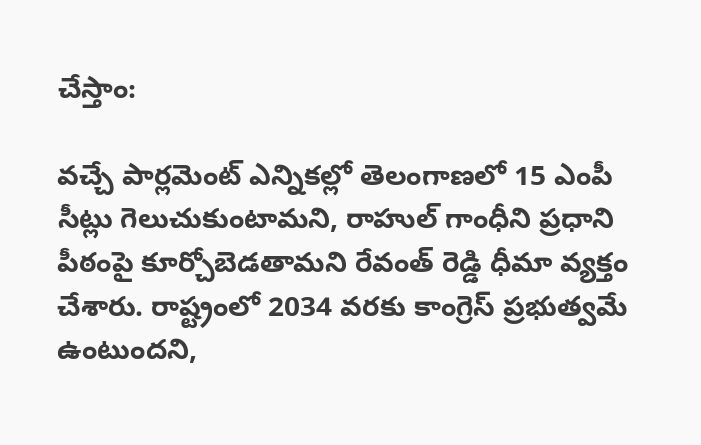చేస్తాం:

వచ్చే పార్లమెంట్ ఎన్నికల్లో తెలంగాణలో 15 ఎంపీ సీట్లు గెలుచుకుంటామని, రాహుల్ గాంధీని ప్రధాని పీఠంపై కూర్చోబెడతామని రేవంత్ రెడ్డి ధీమా వ్యక్తం చేశారు. రాష్ట్రంలో 2034 వరకు కాంగ్రెస్ ప్రభుత్వమే ఉంటుందని,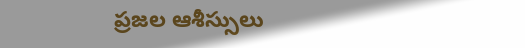ప్రజల ఆశీస్సులు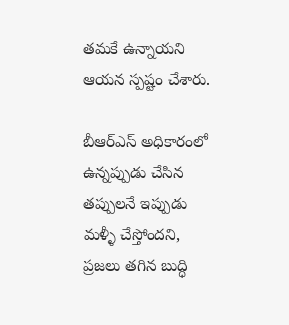తమకే ఉన్నాయని ఆయన స్పష్టం చేశారు.

బీఆర్‌ఎస్ అధికారంలో ఉన్నప్పుడు చేసిన తప్పులనే ఇప్పుడు మళ్ళీ చేస్తోందని, ప్రజలు తగిన బుద్ధి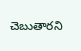చెబుతారని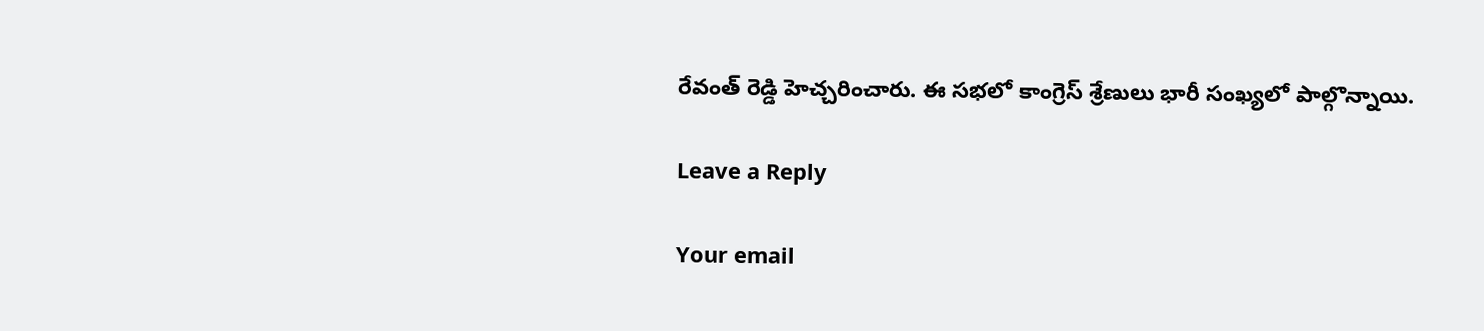రేవంత్ రెడ్డి హెచ్చరించారు. ఈ సభలో కాంగ్రెస్ శ్రేణులు భారీ సంఖ్యలో పాల్గొన్నాయి.

Leave a Reply

Your email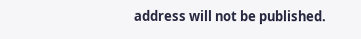address will not be published.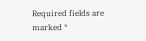Required fields are marked *